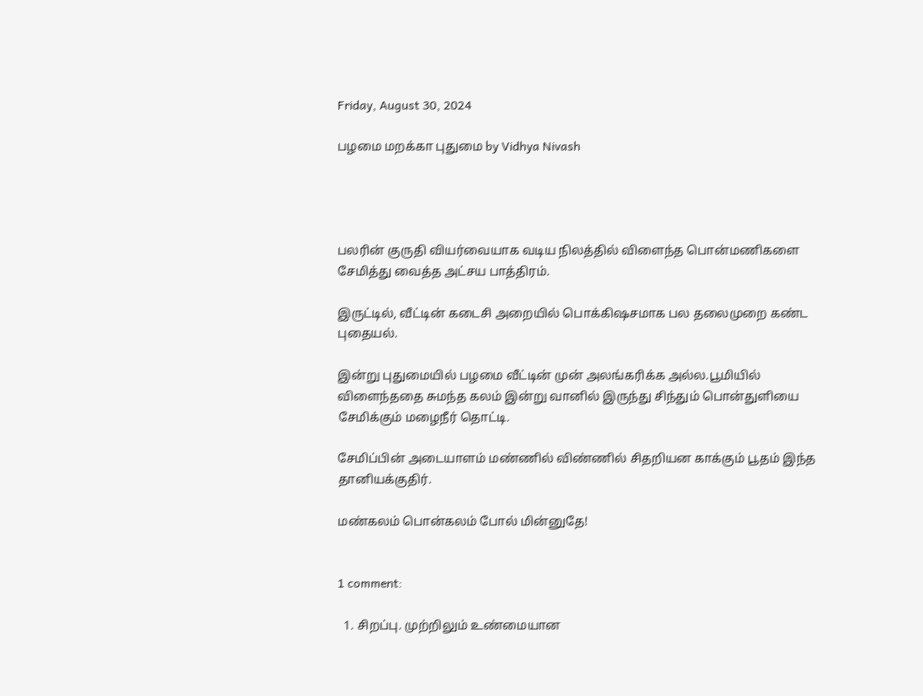Friday, August 30, 2024

பழமை மறக்கா புதுமை by Vidhya Nivash




பலரின் குருதி வியர்வையாக வடிய நிலத்தில் விளைந்த பொன்மணிகளை சேமித்து வைத்த அட்சய பாத்திரம்.

இருட்டில், வீட்டின் கடைசி அறையில் பொக்கிஷசமாக பல தலைமுறை கண்ட புதையல்.

இன்று புதுமையில் பழமை வீட்டின் முன் அலங்கரிக்க அல்ல.பூமியில் விளைந்ததை சுமந்த கலம் இன்று வானில் இருந்து சிந்தும் பொன்துளியை சேமிக்கும் மழைநீர் தொட்டி.

சேமிப்பின் அடையாளம் மண்ணில் விண்ணில் சிதறியன காக்கும் பூதம் இந்த தானியக்குதிர்.

மண்கலம் பொன்கலம் போல் மின்னுதே!


1 comment:

  1. சிறப்பு. முற்றிலும் உண்மையான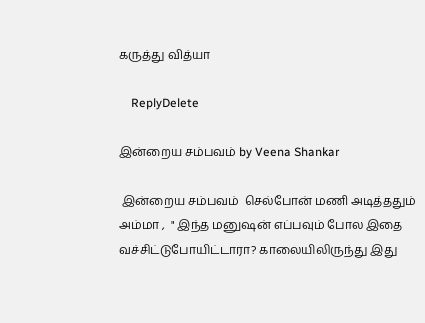கருத்து வித்யா

    ReplyDelete

இன்றைய சம்பவம் by Veena Shankar

 இன்றைய சம்பவம்  செல்போன் மணி அடித்ததும் அம்மா ,  " இந்த மனுஷன் எப்பவும் போல இதை வச்சிட்டுபோயிட்டாரா? காலையிலிருந்து இது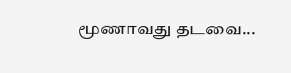மூணாவது தடவை...